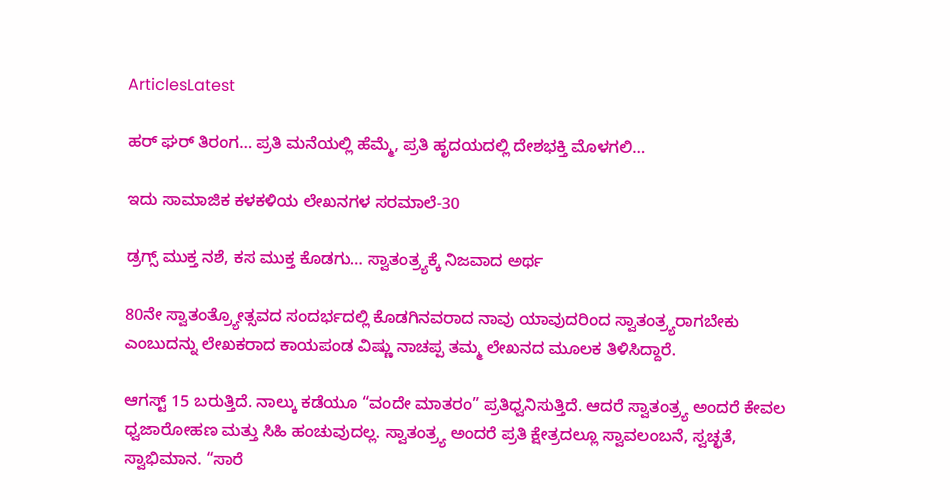ArticlesLatest

ಹರ್ ಘರ್ ತಿರಂಗ… ಪ್ರತಿ ಮನೆಯಲ್ಲಿ ಹೆಮ್ಮೆ, ಪ್ರತಿ ಹೃದಯದಲ್ಲಿ ದೇಶಭಕ್ತಿ ಮೊಳಗಲಿ…

ಇದು ಸಾಮಾಜಿಕ ಕಳಕಳಿಯ ಲೇಖನಗಳ ಸರಮಾಲೆ-30

ಡ್ರಗ್ಸ್ ಮುಕ್ತ ನಶೆ, ಕಸ ಮುಕ್ತ ಕೊಡಗು… ಸ್ವಾತಂತ್ರ್ಯಕ್ಕೆ ನಿಜವಾದ ಅರ್ಥ

80ನೇ ಸ್ವಾತಂತ್ರ್ಯೋತ್ಸವದ ಸಂದರ್ಭದಲ್ಲಿ ಕೊಡಗಿನವರಾದ ನಾವು ಯಾವುದರಿಂದ ಸ್ವಾತಂತ್ರ್ಯರಾಗಬೇಕು ಎಂಬುದನ್ನು ಲೇಖಕರಾದ ಕಾಯಪಂಡ ವಿಷ್ಣು ನಾಚಪ್ಪ ತಮ್ಮ ಲೇಖನದ ಮೂಲಕ ತಿಳಿಸಿದ್ದಾರೆ.

ಆಗಸ್ಟ್ 15 ಬರುತ್ತಿದೆ. ನಾಲ್ಕು ಕಡೆಯೂ “ವಂದೇ ಮಾತರಂ” ಪ್ರತಿಧ್ವನಿಸುತ್ತಿದೆ. ಆದರೆ ಸ್ವಾತಂತ್ರ್ಯ ಅಂದರೆ ಕೇವಲ ಧ್ವಜಾರೋಹಣ ಮತ್ತು ಸಿಹಿ ಹಂಚುವುದಲ್ಲ. ಸ್ವಾತಂತ್ರ್ಯ ಅಂದರೆ ಪ್ರತಿ ಕ್ಷೇತ್ರದಲ್ಲೂ ಸ್ವಾವಲಂಬನೆ, ಸ್ವಚ್ಛತೆ, ಸ್ವಾಭಿಮಾನ. “ಸಾರೆ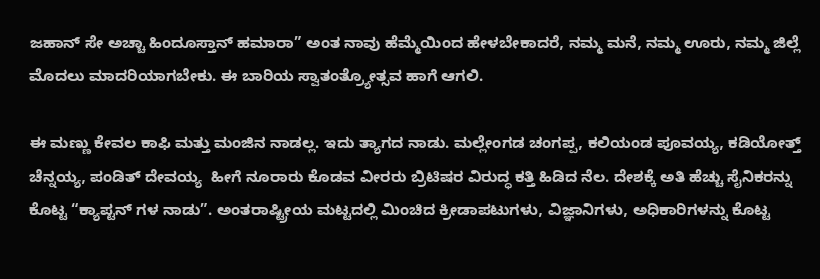ಜಹಾನ್ ಸೇ ಅಚ್ಚಾ ಹಿಂದೂಸ್ತಾನ್ ಹಮಾರಾ” ಅಂತ ನಾವು ಹೆಮ್ಮೆಯಿಂದ ಹೇಳಬೇಕಾದರೆ, ನಮ್ಮ ಮನೆ, ನಮ್ಮ ಊರು, ನಮ್ಮ ಜಿಲ್ಲೆ ಮೊದಲು ಮಾದರಿಯಾಗಬೇಕು. ಈ ಬಾರಿಯ ಸ್ವಾತಂತ್ರ್ಯೋತ್ಸವ ಹಾಗೆ ಆಗಲಿ.

ಈ ಮಣ್ಣು ಕೇವಲ ಕಾಫಿ ಮತ್ತು ಮಂಜಿನ ನಾಡಲ್ಲ. ಇದು ತ್ಯಾಗದ ನಾಡು. ಮಲ್ಲೇಂಗಡ ಚಂಗಪ್ಪ, ಕಲಿಯಂಡ ಪೂವಯ್ಯ, ಕಡಿಯೋತ್ತ್ ಚೆನ್ನಯ್ಯ, ಪಂಡಿತ್ ದೇವಯ್ಯ  ಹೀಗೆ ನೂರಾರು ಕೊಡವ ವೀರರು ಬ್ರಿಟಿಷರ ವಿರುದ್ಧ ಕತ್ತಿ ಹಿಡಿದ ನೆಲ. ದೇಶಕ್ಕೆ ಅತಿ ಹೆಚ್ಚು ಸೈನಿಕರನ್ನು ಕೊಟ್ಟ “ಕ್ಯಾಪ್ಟನ್ ಗಳ ನಾಡು”. ಅಂತರಾಷ್ಟ್ರೀಯ ಮಟ್ಟದಲ್ಲಿ ಮಿಂಚಿದ ಕ್ರೀಡಾಪಟುಗಳು, ವಿಜ್ಞಾನಿಗಳು, ಅಧಿಕಾರಿಗಳನ್ನು ಕೊಟ್ಟ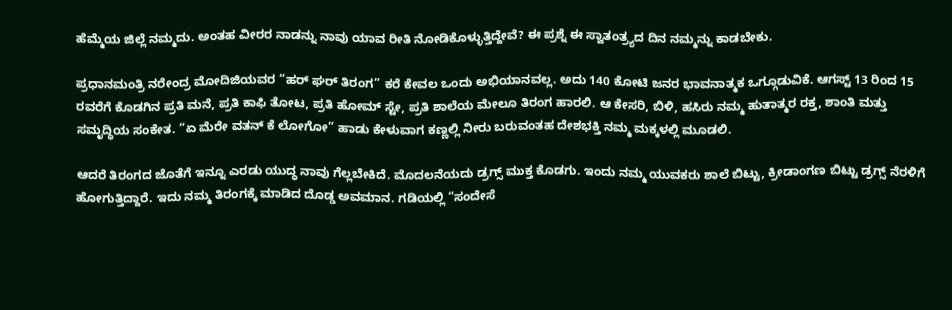ಹೆಮ್ಮೆಯ ಜಿಲ್ಲೆ ನಮ್ಮದು. ಅಂತಹ ವೀರರ ನಾಡನ್ನು ನಾವು ಯಾವ ರೀತಿ ನೋಡಿಕೊಳ್ಳುತ್ತಿದ್ದೇವೆ? ಈ ಪ್ರಶ್ನೆ ಈ ಸ್ವಾತಂತ್ರ್ಯದ ದಿನ ನಮ್ಮನ್ನು ಕಾಡಬೇಕು.

ಪ್ರಧಾನಮಂತ್ರಿ ನರೇಂದ್ರ ಮೋದಿಜಿಯವರ “ಹರ್ ಘರ್ ತಿರಂಗ” ಕರೆ ಕೇವಲ ಒಂದು ಅಭಿಯಾನವಲ್ಲ. ಅದು 140 ಕೋಟಿ ಜನರ ಭಾವನಾತ್ಮಕ ಒಗ್ಗೂಡುವಿಕೆ. ಆಗಸ್ಟ್ 13 ರಿಂದ 15 ರವರೆಗೆ ಕೊಡಗಿನ ಪ್ರತಿ ಮನೆ, ಪ್ರತಿ ಕಾಫಿ ತೋಟ, ಪ್ರತಿ ಹೋಮ್ ಸ್ಟೇ, ಪ್ರತಿ ಶಾಲೆಯ ಮೇಲೂ ತಿರಂಗ ಹಾರಲಿ. ಆ ಕೇಸರಿ, ಬಿಳಿ, ಹಸಿರು ನಮ್ಮ ಹುತಾತ್ಮರ ರಕ್ತ, ಶಾಂತಿ ಮತ್ತು ಸಮೃದ್ಧಿಯ ಸಂಕೇತ. “ಏ ಮೆರೇ ವತನ್ ಕೆ ಲೋಗೋ” ಹಾಡು ಕೇಳುವಾಗ ಕಣ್ಣಲ್ಲಿ ನೀರು ಬರುವಂತಹ ದೇಶಭಕ್ತಿ ನಮ್ಮ ಮಕ್ಕಳಲ್ಲಿ ಮೂಡಲಿ.

ಆದರೆ ತಿರಂಗದ ಜೊತೆಗೆ ಇನ್ನೂ ಎರಡು ಯುದ್ಧ ನಾವು ಗೆಲ್ಲಬೇಕಿದೆ. ಮೊದಲನೆಯದು ಡ್ರಗ್ಸ್ ಮುಕ್ತ ಕೊಡಗು. ಇಂದು ನಮ್ಮ ಯುವಕರು ಶಾಲೆ ಬಿಟ್ಟು, ಕ್ರೀಡಾಂಗಣ ಬಿಟ್ಟು ಡ್ರಗ್ಸ್ ನೆರಳಿಗೆ ಹೋಗುತ್ತಿದ್ದಾರೆ. ಇದು ನಮ್ಮ ತಿರಂಗಕ್ಕೆ ಮಾಡಿದ ದೊಡ್ಡ ಅವಮಾನ. ಗಡಿಯಲ್ಲಿ “ಸಂದೇಸೆ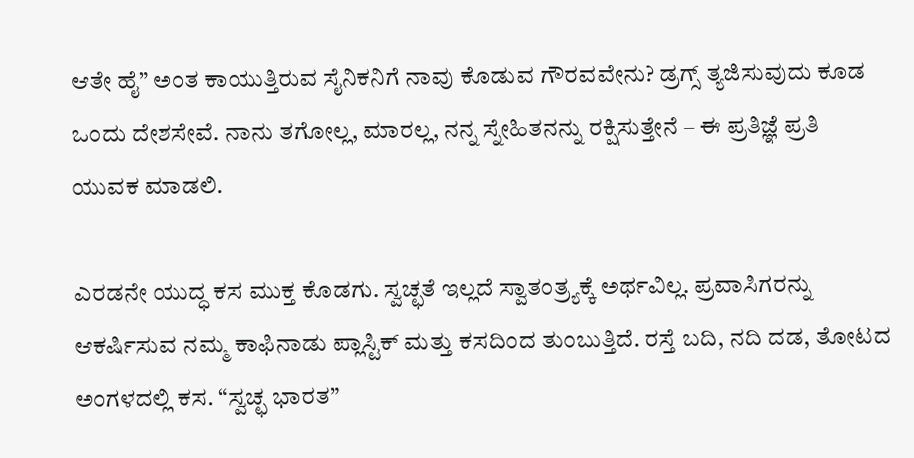ಆತೇ ಹೈ” ಅಂತ ಕಾಯುತ್ತಿರುವ ಸೈನಿಕನಿಗೆ ನಾವು ಕೊಡುವ ಗೌರವವೇನು? ಡ್ರಗ್ಸ್ ತ್ಯಜಿಸುವುದು ಕೂಡ ಒಂದು ದೇಶಸೇವೆ. ನಾನು ತಗೋಲ್ಲ, ಮಾರಲ್ಲ, ನನ್ನ ಸ್ನೇಹಿತನನ್ನು ರಕ್ಷಿಸುತ್ತೇನೆ – ಈ ಪ್ರತಿಜ್ಞೆ ಪ್ರತಿ ಯುವಕ ಮಾಡಲಿ.

ಎರಡನೇ ಯುದ್ಧ ಕಸ ಮುಕ್ತ ಕೊಡಗು. ಸ್ವಚ್ಛತೆ ಇಲ್ಲದೆ ಸ್ವಾತಂತ್ರ್ಯಕ್ಕೆ ಅರ್ಥವಿಲ್ಲ. ಪ್ರವಾಸಿಗರನ್ನು ಆಕರ್ಷಿಸುವ ನಮ್ಮ ಕಾಫಿನಾಡು ಪ್ಲಾಸ್ಟಿಕ್ ಮತ್ತು ಕಸದಿಂದ ತುಂಬುತ್ತಿದೆ. ರಸ್ತೆ ಬದಿ, ನದಿ ದಡ, ತೋಟದ ಅಂಗಳದಲ್ಲಿ ಕಸ. “ಸ್ವಚ್ಛ ಭಾರತ”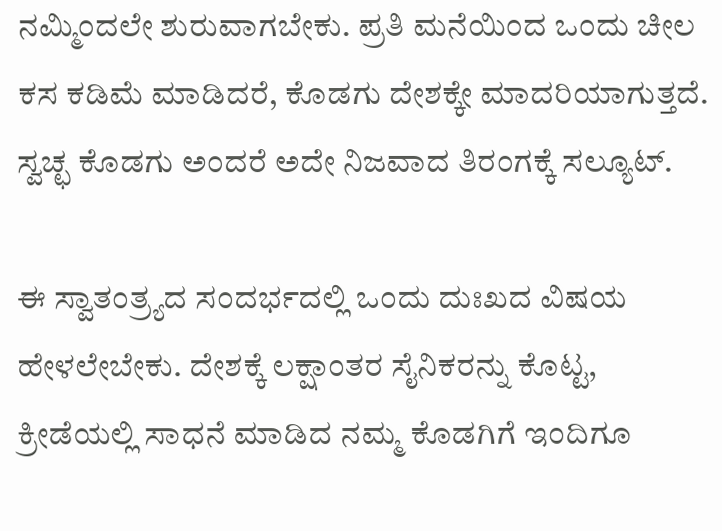ನಮ್ಮಿಂದಲೇ ಶುರುವಾಗಬೇಕು. ಪ್ರತಿ ಮನೆಯಿಂದ ಒಂದು ಚೀಲ ಕಸ ಕಡಿಮೆ ಮಾಡಿದರೆ, ಕೊಡಗು ದೇಶಕ್ಕೇ ಮಾದರಿಯಾಗುತ್ತದೆ. ಸ್ವಚ್ಛ ಕೊಡಗು ಅಂದರೆ ಅದೇ ನಿಜವಾದ ತಿರಂಗಕ್ಕೆ ಸಲ್ಯೂಟ್.

ಈ ಸ್ವಾತಂತ್ರ್ಯದ ಸಂದರ್ಭದಲ್ಲಿ ಒಂದು ದುಃಖದ ವಿಷಯ ಹೇಳಲೇಬೇಕು. ದೇಶಕ್ಕೆ ಲಕ್ಷಾಂತರ ಸೈನಿಕರನ್ನು ಕೊಟ್ಟ, ಕ್ರೀಡೆಯಲ್ಲಿ ಸಾಧನೆ ಮಾಡಿದ ನಮ್ಮ ಕೊಡಗಿಗೆ ಇಂದಿಗೂ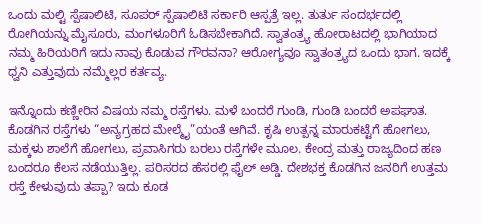ಒಂದು ಮಲ್ಟಿ ಸ್ಪೆಷಾಲಿಟಿ, ಸೂಪರ್ ಸ್ಪೆಷಾಲಿಟಿ ಸರ್ಕಾರಿ ಆಸ್ಪತ್ರೆ ಇಲ್ಲ. ತುರ್ತು ಸಂದರ್ಭದಲ್ಲಿ ರೋಗಿಯನ್ನು ಮೈಸೂರು, ಮಂಗಳೂರಿಗೆ ಓಡಿಸಬೇಕಾಗಿದೆ. ಸ್ವಾತಂತ್ರ್ಯ ಹೋರಾಟದಲ್ಲಿ ಭಾಗಿಯಾದ ನಮ್ಮ ಹಿರಿಯರಿಗೆ ಇದು ನಾವು ಕೊಡುವ ಗೌರವನಾ? ಆರೋಗ್ಯವೂ ಸ್ವಾತಂತ್ರ್ಯದ ಒಂದು ಭಾಗ. ಇದಕ್ಕೆ ಧ್ವನಿ ಎತ್ತುವುದು ನಮ್ಮೆಲ್ಲರ ಕರ್ತವ್ಯ.

ಇನ್ನೊಂದು ಕಣ್ಣೀರಿನ ವಿಷಯ ನಮ್ಮ ರಸ್ತೆಗಳು. ಮಳೆ ಬಂದರೆ ಗುಂಡಿ, ಗುಂಡಿ ಬಂದರೆ ಅಪಘಾತ. ಕೊಡಗಿನ ರಸ್ತೆಗಳು “ಅನ್ಯಗ್ರಹದ ಮೇಲ್ಮೈ”ಯಂತೆ ಆಗಿವೆ. ಕೃಷಿ ಉತ್ಪನ್ನ ಮಾರುಕಟ್ಟೆಗೆ ಹೋಗಲು, ಮಕ್ಕಳು ಶಾಲೆಗೆ ಹೋಗಲು, ಪ್ರವಾಸಿಗರು ಬರಲು ರಸ್ತೆಗಳೇ ಮೂಲ. ಕೇಂದ್ರ ಮತ್ತು ರಾಜ್ಯದಿಂದ ಹಣ ಬಂದರೂ ಕೆಲಸ ನಡೆಯುತ್ತಿಲ್ಲ. ಪರಿಸರದ ಹೆಸರಲ್ಲಿ ಫೈಲ್ ಅಡ್ಡಿ. ದೇಶಭಕ್ತ ಕೊಡಗಿನ ಜನರಿಗೆ ಉತ್ತಮ ರಸ್ತೆ ಕೇಳುವುದು ತಪ್ಪಾ? ಇದು ಕೂಡ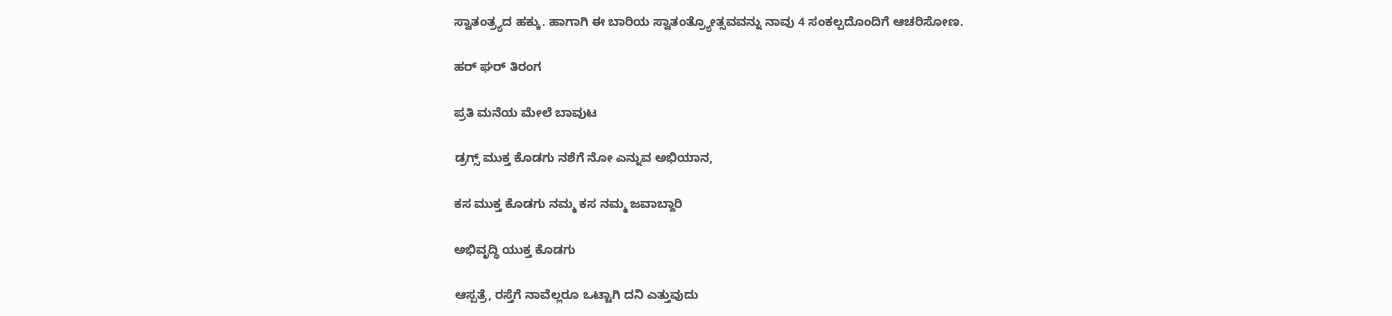ಸ್ವಾತಂತ್ರ್ಯದ ಹಕ್ಕು. ಹಾಗಾಗಿ ಈ ಬಾರಿಯ ಸ್ವಾತಂತ್ರ್ಯೋತ್ಸವವನ್ನು ನಾವು 4 ಸಂಕಲ್ಪದೊಂದಿಗೆ ಆಚರಿಸೋಣ.

ಹರ್ ಘರ್ ತಿರಂಗ

ಪ್ರತಿ ಮನೆಯ ಮೇಲೆ ಬಾವುಟ

ಡ್ರಗ್ಸ್ ಮುಕ್ತ ಕೊಡಗು ನಶೆಗೆ ನೋ ಎನ್ನುವ ಅಭಿಯಾನ,

ಕಸ ಮುಕ್ತ ಕೊಡಗು ನಮ್ಮ ಕಸ ನಮ್ಮ ಜವಾಬ್ದಾರಿ

ಅಭಿವೃದ್ಧಿ ಯುಕ್ತ ಕೊಡಗು

ಆಸ್ಪತ್ರೆ, ರಸ್ತೆಗೆ ನಾವೆಲ್ಲರೂ ಒಟ್ಟಾಗಿ ದನಿ ಎತ್ತುವುದು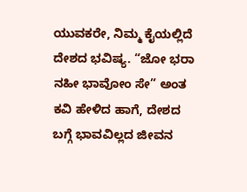ಯುವಕರೇ, ನಿಮ್ಮ ಕೈಯಲ್ಲಿದೆ ದೇಶದ ಭವಿಷ್ಯ. “ಜೋ ಭರಾ ನಹೀ ಭಾವೋಂ ಸೇ” ಅಂತ ಕವಿ ಹೇಳಿದ ಹಾಗೆ, ದೇಶದ ಬಗ್ಗೆ ಭಾವವಿಲ್ಲದ ಜೀವನ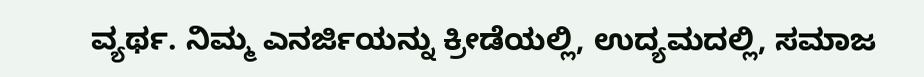ವ್ಯರ್ಥ. ನಿಮ್ಮ ಎನರ್ಜಿಯನ್ನು ಕ್ರೀಡೆಯಲ್ಲಿ, ಉದ್ಯಮದಲ್ಲಿ, ಸಮಾಜ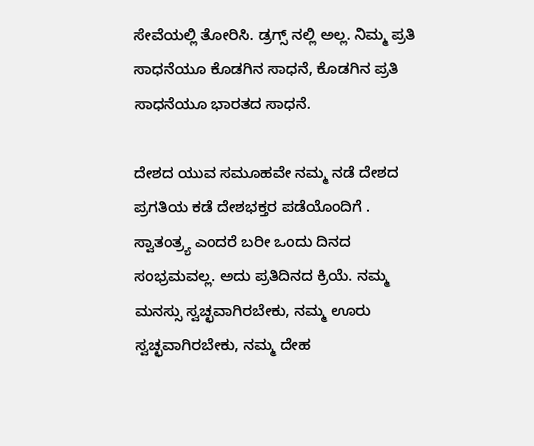ಸೇವೆಯಲ್ಲಿ ತೋರಿಸಿ. ಡ್ರಗ್ಸ್ ನಲ್ಲಿ ಅಲ್ಲ. ನಿಮ್ಮ ಪ್ರತಿ ಸಾಧನೆಯೂ ಕೊಡಗಿನ ಸಾಧನೆ, ಕೊಡಗಿನ ಪ್ರತಿ ಸಾಧನೆಯೂ ಭಾರತದ ಸಾಧನೆ.

ದೇಶದ ಯುವ ಸಮೂಹವೇ ನಮ್ಮ ನಡೆ ದೇಶದ ಪ್ರಗತಿಯ ಕಡೆ ದೇಶಭಕ್ತರ ಪಡೆಯೊಂದಿಗೆ . ಸ್ವಾತಂತ್ರ್ಯ ಎಂದರೆ ಬರೀ ಒಂದು ದಿನದ ಸಂಭ್ರಮವಲ್ಲ. ಅದು ಪ್ರತಿದಿನದ ಕ್ರಿಯೆ. ನಮ್ಮ ಮನಸ್ಸು ಸ್ವಚ್ಛವಾಗಿರಬೇಕು, ನಮ್ಮ ಊರು ಸ್ವಚ್ಛವಾಗಿರಬೇಕು, ನಮ್ಮ ದೇಹ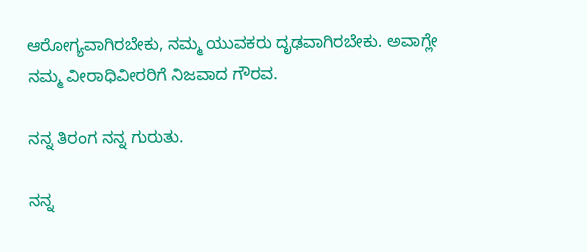ಆರೋಗ್ಯವಾಗಿರಬೇಕು, ನಮ್ಮ ಯುವಕರು ದೃಢವಾಗಿರಬೇಕು. ಅವಾಗ್ಲೇ ನಮ್ಮ ವೀರಾಧಿವೀರರಿಗೆ ನಿಜವಾದ ಗೌರವ.

ನನ್ನ ತಿರಂಗ ನನ್ನ ಗುರುತು.

ನನ್ನ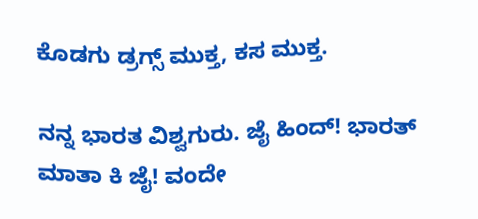ಕೊಡಗು ಡ್ರಗ್ಸ್ ಮುಕ್ತ, ಕಸ ಮುಕ್ತ.

ನನ್ನ ಭಾರತ ವಿಶ್ವಗುರು. ಜೈ ಹಿಂದ್! ಭಾರತ್ ಮಾತಾ ಕಿ ಜೈ! ವಂದೇ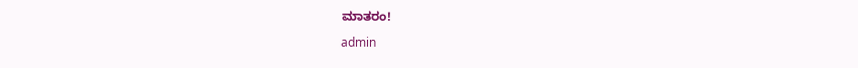ಮಾತರಂ!

admin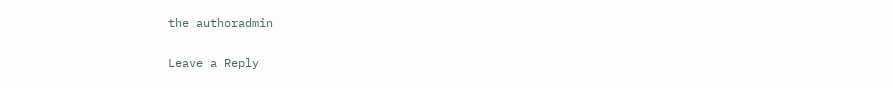the authoradmin

Leave a Reply